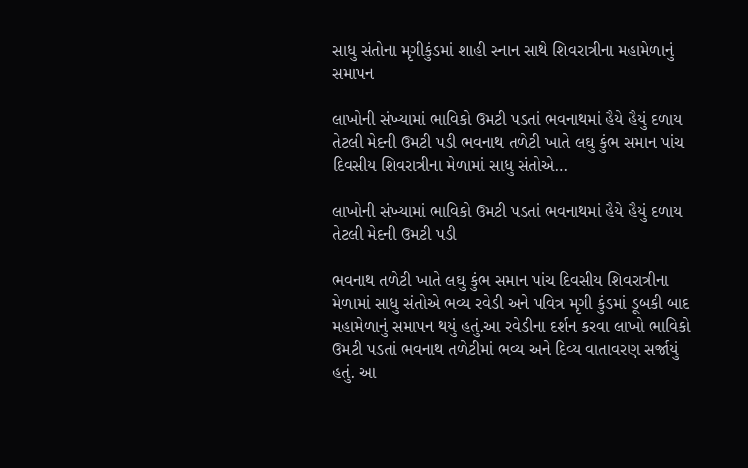સાધુ સંતોના મૃગીકુંડમાં શાહી સ્નાન સાથે શિવરાત્રીના મહામેળાનું સમાપન

લાખોની સંખ્યામાં ભાવિકો ઉમટી પડતાં ભવનાથમાં હૈયે હૈયું દળાય તેટલી મેદની ઉમટી પડી ભવનાથ તળેટી ખાતે લઘુ કુંભ સમાન પાંચ દિવસીય શિવરાત્રીના મેળામાં સાધુ સંતોએ…

લાખોની સંખ્યામાં ભાવિકો ઉમટી પડતાં ભવનાથમાં હૈયે હૈયું દળાય તેટલી મેદની ઉમટી પડી

ભવનાથ તળેટી ખાતે લઘુ કુંભ સમાન પાંચ દિવસીય શિવરાત્રીના મેળામાં સાધુ સંતોએ ભવ્ય રવેડી અને પવિત્ર મૃગી કુંડમાં ડૂબકી બાદ મહામેળાનું સમાપન થયું હતું.આ રવેડીના દર્શન કરવા લાખો ભાવિકો ઉમટી પડતાં ભવનાથ તળેટીમાં ભવ્ય અને દિવ્ય વાતાવરણ સર્જાયું હતું. આ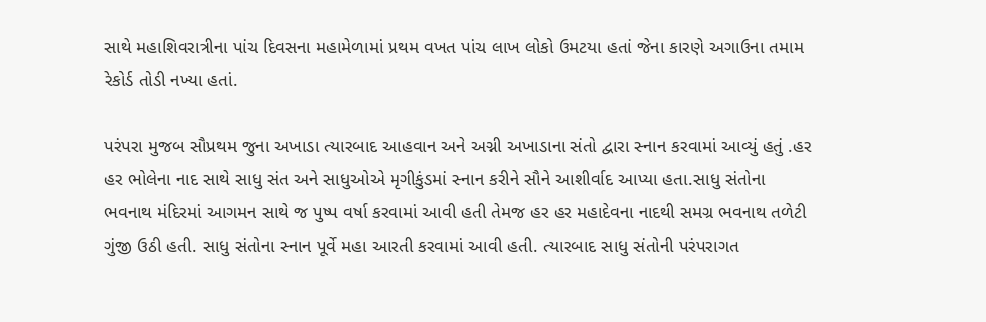સાથે મહાશિવરાત્રીના પાંચ દિવસના મહામેળામાં પ્રથમ વખત પાંચ લાખ લોકો ઉમટયા હતાં જેના કારણે અગાઉના તમામ રેકોર્ડ તોડી નખ્યા હતાં.

પરંપરા મુજબ સૌપ્રથમ જુના અખાડા ત્યારબાદ આહવાન અને અગ્ની અખાડાના સંતો દ્વારા સ્નાન કરવામાં આવ્યું હતું .હર હર ભોલેના નાદ સાથે સાધુ સંત અને સાધુઓએ મૃગીકુંડમાં સ્નાન કરીને સૌને આશીર્વાદ આપ્યા હતા.સાધુ સંતોના ભવનાથ મંદિરમાં આગમન સાથે જ પુષ્પ વર્ષા કરવામાં આવી હતી તેમજ હર હર મહાદેવના નાદથી સમગ્ર ભવનાથ તળેટી ગુંજી ઉઠી હતી. સાધુ સંતોના સ્નાન પૂર્વે મહા આરતી કરવામાં આવી હતી. ત્યારબાદ સાધુ સંતોની પરંપરાગત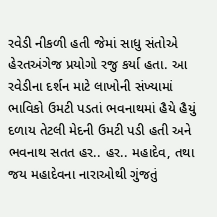રવેડી નીકળી હતી જેમાં સાધુ સંતોએ હેરતઅંગેજ પ્રયોગો રજુ કર્યા હતા. આ રવેડીના દર્શન માટે લાખોની સંખ્યામાં ભાવિકો ઉમટી પડતાં ભવનાથમાં હૈયે હૈયું દળાય તેટલી મેદની ઉમટી પડી હતી અને ભવનાથ સતત હર.. હર.. મહાદેવ, તથા જય મહાદેવના નારાઓથી ગુંજતું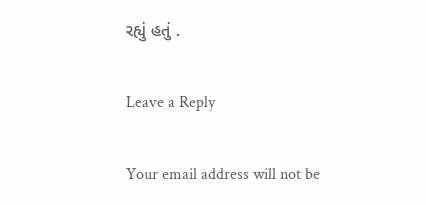રહ્યું હતું .

Leave a Reply

Your email address will not be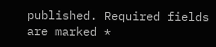published. Required fields are marked *